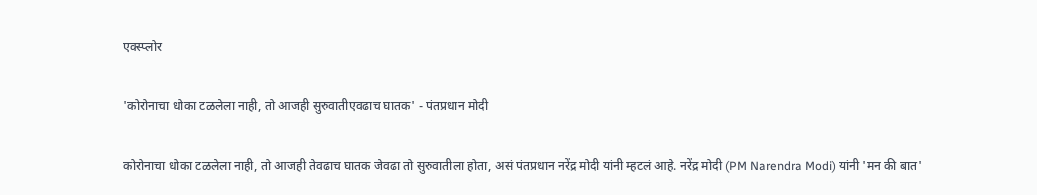एक्स्प्लोर

'कोरोनाचा धोका टळलेला नाही, तो आजही सुरुवातीएवढाच घातक' - पंतप्रधान मोदी

कोरोनाचा धोका टळलेला नाही, तो आजही तेवढाच घातक जेवढा तो सुरुवातीला होता, असं पंतप्रधान नरेंद्र मोदी यांनी म्हटलं आहे. नरेंद्र मोदी (PM Narendra Modi) यांनी 'मन की बात'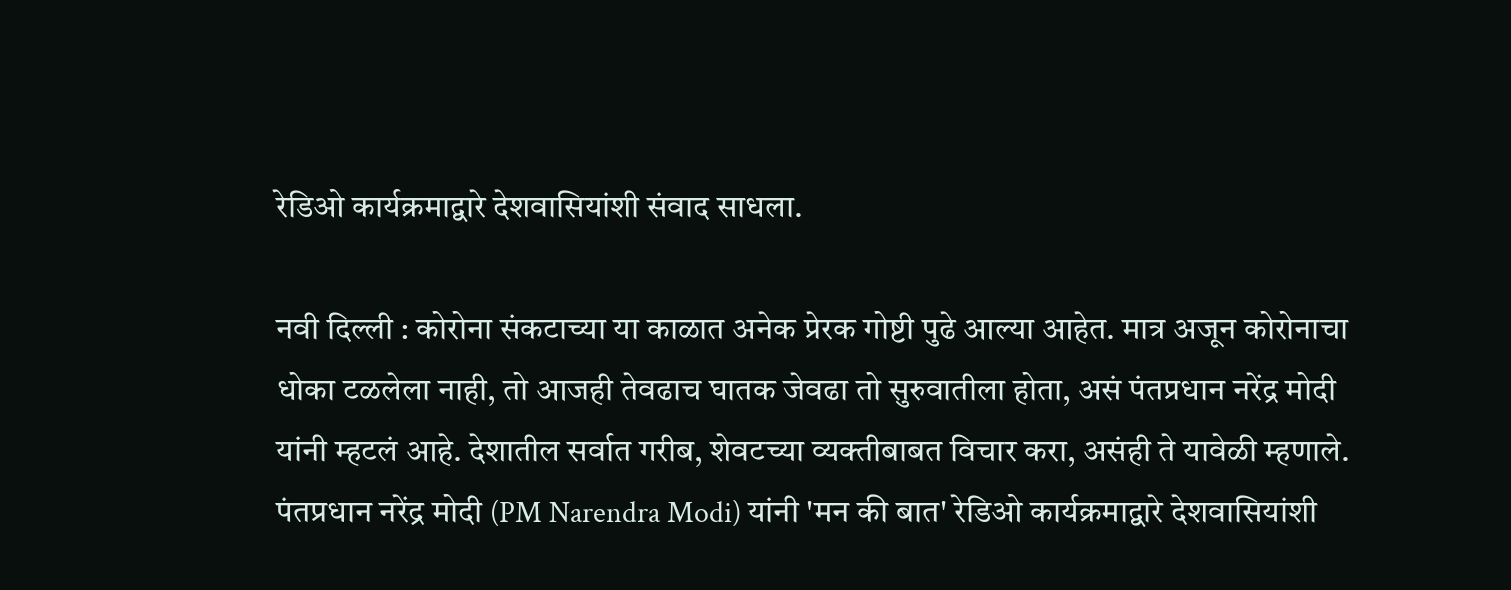रेडिओ कार्यक्रमाद्वारे देशवासियांशी संवाद साधला.

नवी दिल्ली : कोरोना संकटाच्या या काळात अनेक प्रेरक गोष्टी पुढे आल्या आहेत. मात्र अजून कोरोनाचा धोका टळलेला नाही, तो आजही तेवढाच घातक जेवढा तो सुरुवातीला होता, असं पंतप्रधान नरेंद्र मोदी यांनी म्हटलं आहे. देशातील सर्वात गरीब, शेवटच्या व्यक्तीबाबत विचार करा, असंही ते यावेळी म्हणाले. पंतप्रधान नरेंद्र मोदी (PM Narendra Modi) यांनी 'मन की बात' रेडिओ कार्यक्रमाद्वारे देशवासियांशी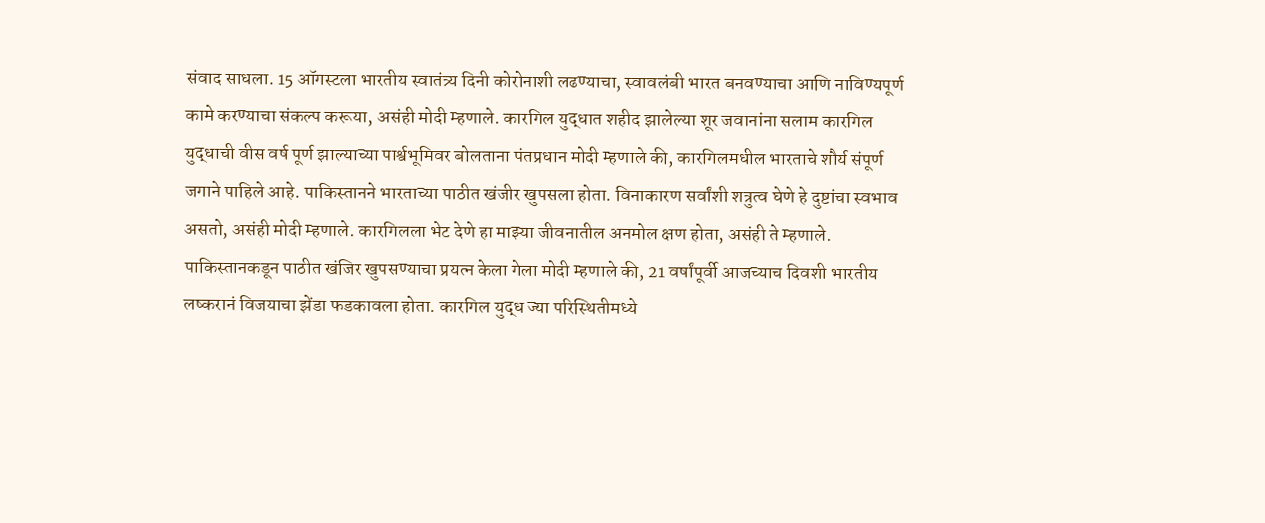संवाद साधला. 15 ऑगस्टला भारतीय स्वातंत्र्य दिनी कोरोनाशी लढण्याचा, स्वावलंबी भारत बनवण्याचा आणि नाविण्यपूर्ण कामे करण्याचा संकल्प करूया, असंही मोदी म्हणाले. कारगिल युद्धात शहीद झालेल्या शूर जवानांना सलाम कारगिल युद्धाची वीस वर्ष पूर्ण झाल्याच्या पार्श्वभूमिवर बोलताना पंतप्रधान मोदी म्हणाले की, कारगिलमधील भारताचे शौर्य संपूर्ण जगाने पाहिले आहे. पाकिस्तानने भारताच्या पाठीत खंजीर खुपसला होता. विनाकारण सर्वांशी शत्रुत्व घेणे हे दुष्टांचा स्वभाव असतो, असंही मोदी म्हणाले. कारगिलला भेट देणे हा माझ्या जीवनातील अनमोल क्षण होता, असंही ते म्हणाले.  पाकिस्तानकडून पाठीत खंजिर खुपसण्याचा प्रयत्न केला गेला मोदी म्हणाले की, 21 वर्षांपूर्वी आजच्याच दिवशी भारतीय लष्करानं विजयाचा झेंडा फडकावला होता. कारगिल युद्ध ज्या परिस्थितीमध्ये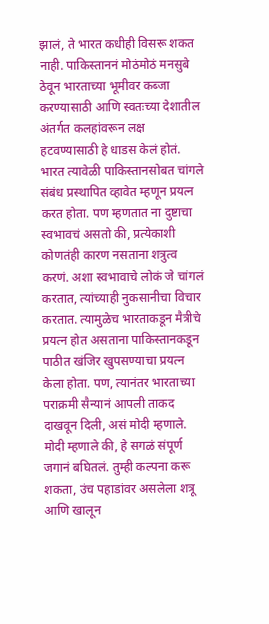झालं, ते भारत कधीही विसरू शकत नाही. पाकिस्ताननं मोठंमोठं मनसुबे ठेवून भारताच्या भूमीवर कब्जा करण्यासाठी आणि स्वतःच्या देशातील अंतर्गत कलहांवरून लक्ष हटवण्यासाठी हे धाडस केलं होतं. भारत त्यावेळी पाकिस्तानसोबत चांगले संबंध प्रस्थापित व्हावेत म्हणून प्रयत्न करत होता. पण म्हणतात ना दुष्टाचा स्वभावचं असतो की, प्रत्येकाशी कोणतंही कारण नसताना शत्रुत्व करणं. अशा स्वभावाचे लोकं जे चांगलं करतात, त्यांच्याही नुकसानीचा विचार करतात. त्यामुळेच भारताकडून मैत्रीचे प्रयत्न होत असताना पाकिस्तानकडून पाठीत खंजिर खुपसण्याचा प्रयत्न केला होता. पण, त्यानंतर भारताच्या पराक्रमी सैन्यानं आपली ताकद दाखवून दिली, असं मोदी म्हणाले. मोदी म्हणाले की, हे सगळं संपूर्ण जगानं बघितलं. तुम्ही कल्पना करू शकता, उंच पहाडांवर असलेला शत्रू आणि खालून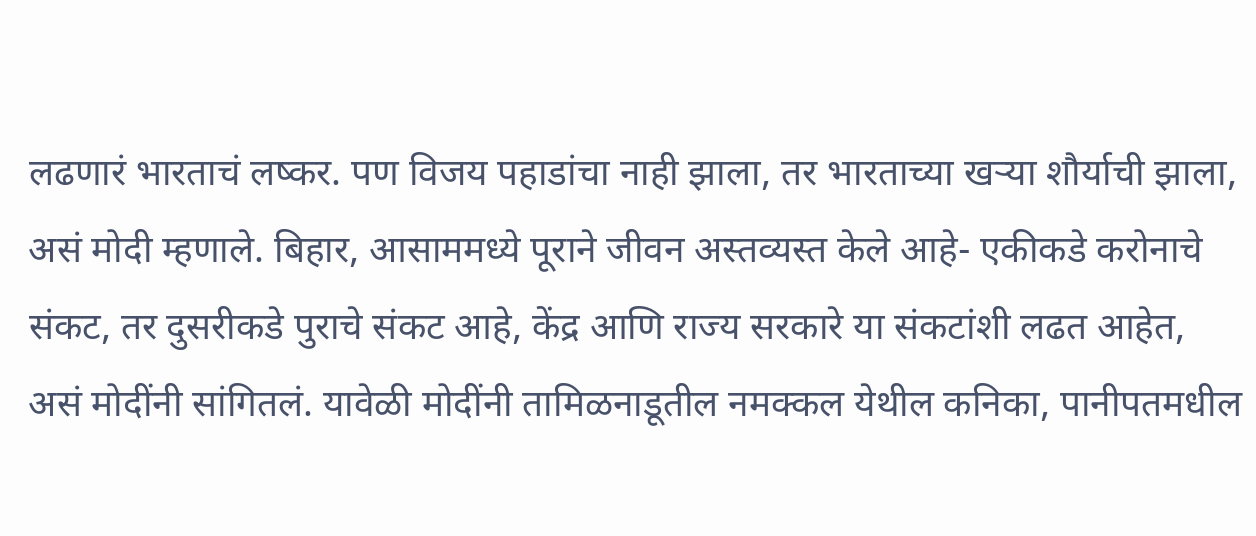लढणारं भारताचं लष्कर. पण विजय पहाडांचा नाही झाला, तर भारताच्या खऱ्या शौर्याची झाला, असं मोदी म्हणाले. बिहार, आसाममध्ये पूराने जीवन अस्तव्यस्त केले आहे- एकीकडे करोनाचे संकट, तर दुसरीकडे पुराचे संकट आहे, केंद्र आणि राज्य सरकारे या संकटांशी लढत आहेत, असं मोदींनी सांगितलं. यावेळी मोदींनी तामिळनाडूतील नमक्कल येथील कनिका, पानीपतमधील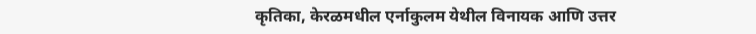कृतिका, केरळमधील एर्नाकुलम येथील विनायक आणि उत्तर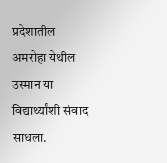प्रदेशातील अमरोहा येथील उस्मान या विद्यार्थ्यांशी संवाद साधला.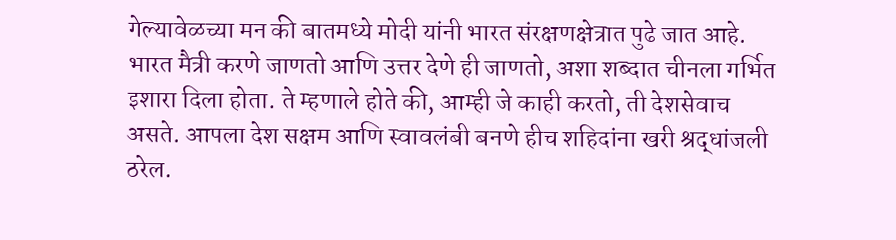गेल्यावेळच्या मन की बातमध्ये मोदी यांनी भारत संरक्षणक्षेत्रात पुढे जात आहे. भारत मैत्री करणे जाणतो आणि उत्तर देणे ही जाणतो, अशा शब्दात चीनला गर्भित इशारा दिला होता. ते म्हणाले होते की, आम्ही जे काही करतो, ती देशसेवाच असते. आपला देश सक्षम आणि स्वावलंबी बनणे हीच शहिदांना खरी श्रद्धांजली ठरेल.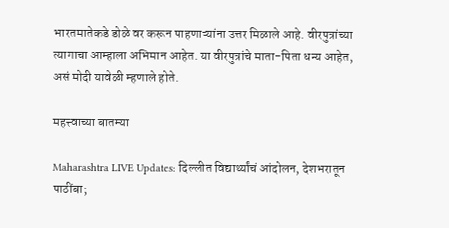भारतमातेकडे डोळे वर करून पाहणाऱ्यांना उत्तर मिळाले आहे. वीरपुत्रांच्या त्यागाचा आम्हाला अभिमान आहेत. या वीरपुत्रांचे माता-पिता धन्य आहेत, असं मोदी यावेळी म्हणाले होते.

महत्त्वाच्या बातम्या

Maharashtra LIVE Updates: दिल्लीत विद्यार्थ्यांचं आंदोलन, देशभरातून पाठींबा;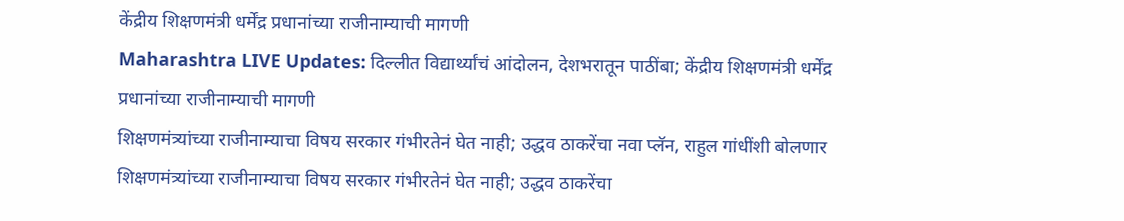केंद्रीय शिक्षणमंत्री धर्मेंद्र प्रधानांच्या राजीनाम्याची मागणी
Maharashtra LIVE Updates: दिल्लीत विद्यार्थ्यांचं आंदोलन, देशभरातून पाठींबा; केंद्रीय शिक्षणमंत्री धर्मेंद्र प्रधानांच्या राजीनाम्याची मागणी
शिक्षणमंत्र्यांच्या राजीनाम्याचा विषय सरकार गंभीरतेनं घेत नाही; उद्धव ठाकरेंचा नवा प्लॅन, राहुल गांधींशी बोलणार
शिक्षणमंत्र्यांच्या राजीनाम्याचा विषय सरकार गंभीरतेनं घेत नाही; उद्धव ठाकरेंचा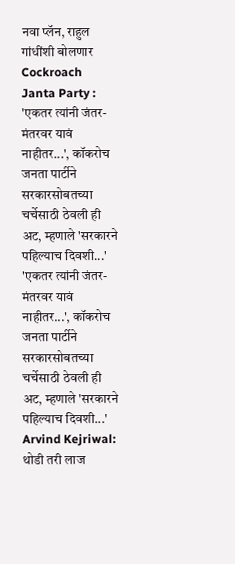नवा प्लॅन, राहुल गांधींशी बोलणार
Cockroach Janta Party : 'एकतर त्यांनी जंतर-मंतरवर यावं नाहीतर...', कॉकरोच जनता पार्टीने सरकारसोबतच्या चर्चेसाठी ठेवली ही अट, म्हणाले 'सरकारने पहिल्याच दिवशी...'
'एकतर त्यांनी जंतर-मंतरवर यावं नाहीतर...', कॉकरोच जनता पार्टीने सरकारसोबतच्या चर्चेसाठी ठेवली ही अट, म्हणाले 'सरकारने पहिल्याच दिवशी...'
Arvind Kejriwal: थोडी तरी लाज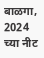बाळगा, 2024 च्या नीट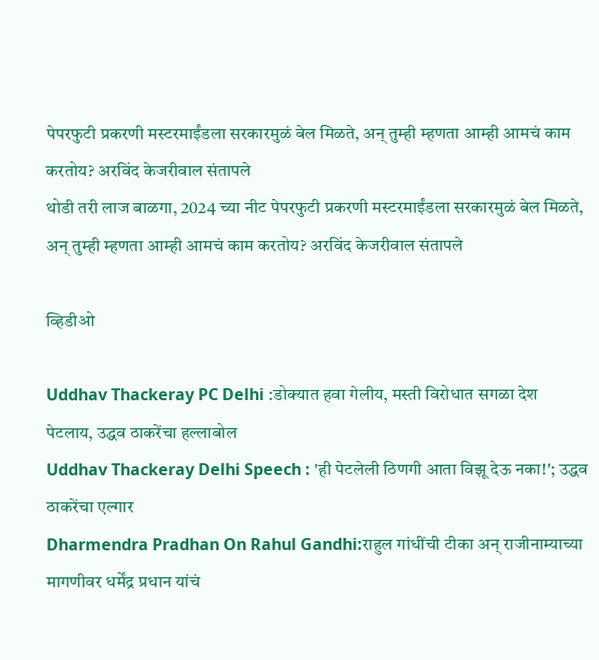पेपरफुटी प्रकरणी मस्टरमाईंडला सरकारमुळं बेल मिळते, अन् तुम्ही म्हणता आम्ही आमचं काम करतोय? अरविंद केजरीवाल संतापले
थोडी तरी लाज बाळगा, 2024 च्या नीट पेपरफुटी प्रकरणी मस्टरमाईंडला सरकारमुळं बेल मिळते, अन् तुम्ही म्हणता आम्ही आमचं काम करतोय? अरविंद केजरीवाल संतापले

व्हिडीओ

Uddhav Thackeray PC Delhi :डोक्यात हवा गेलीय, मस्ती विरोधात सगळा देश पेटलाय, उद्धव ठाकरेंचा हल्लाबोल
Uddhav Thackeray Delhi Speech : 'ही पेटलेली ठिणगी आता विझू देऊ नका!'; उद्धव ठाकरेंचा एल्गार
Dharmendra Pradhan On Rahul Gandhi:राहुल गांधींची टीका अन् राजीनाम्याच्या मागणीवर धर्मेंद्र प्रधान यांचं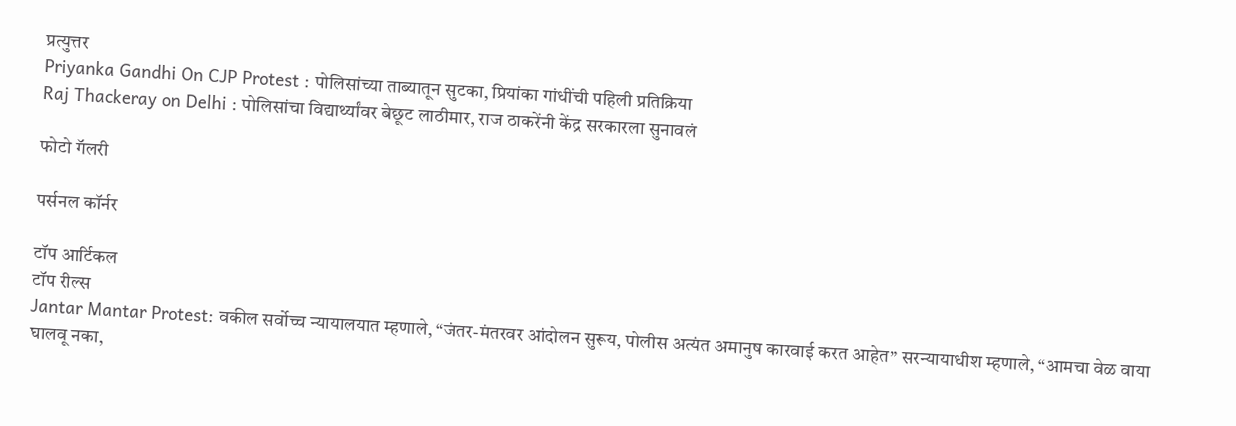प्रत्युत्तर
Priyanka Gandhi On CJP Protest : पोलिसांच्या ताब्यातून सुटका, प्रियांका गांधींची पहिली प्रतिक्रिया
Raj Thackeray on Delhi : पोलिसांचा विद्यार्थ्यांवर बेछूट लाठीमार, राज ठाकरेंनी केंद्र सरकारला सुनावलं

फोटो गॅलरी

पर्सनल कॉर्नर

टॉप आर्टिकल
टॉप रील्स
Jantar Mantar Protest: वकील सर्वोच्च न्यायालयात म्हणाले, “जंतर-मंतरवर आंदोलन सुरूय, पोलीस अत्यंत अमानुष कारवाई करत आहेत” सरन्यायाधीश म्हणाले, “आमचा वेळ वाया घालवू नका,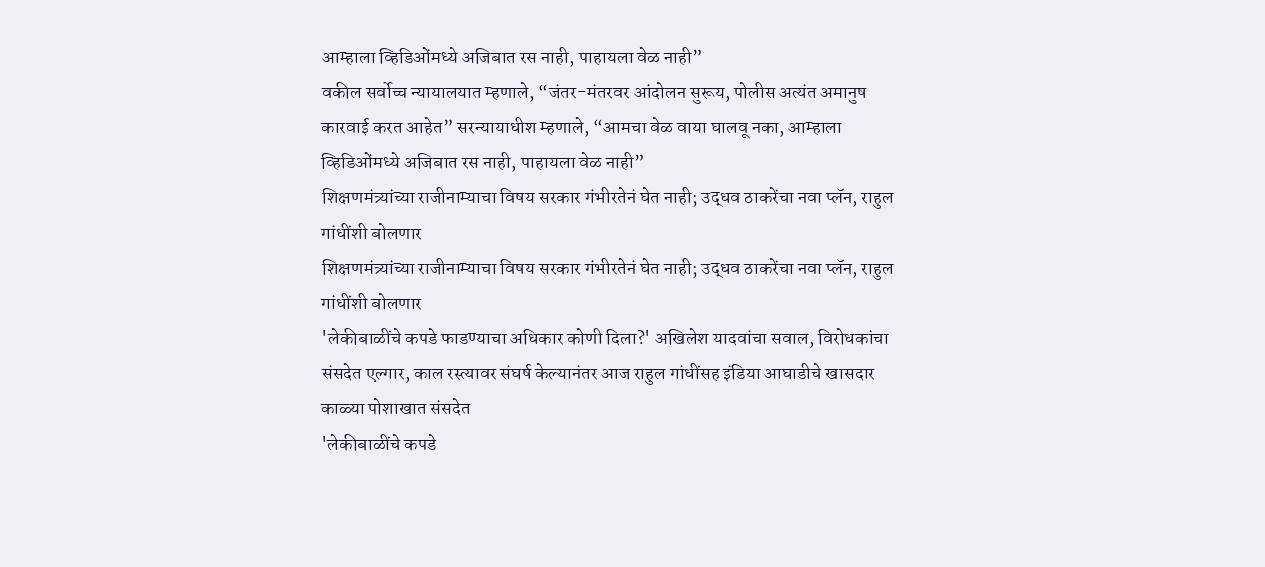आम्हाला व्हिडिओंमध्ये अजिबात रस नाही, पाहायला वेळ नाही”
वकील सर्वोच्च न्यायालयात म्हणाले, “जंतर-मंतरवर आंदोलन सुरूय, पोलीस अत्यंत अमानुष कारवाई करत आहेत” सरन्यायाधीश म्हणाले, “आमचा वेळ वाया घालवू नका, आम्हाला व्हिडिओंमध्ये अजिबात रस नाही, पाहायला वेळ नाही”
शिक्षणमंत्र्यांच्या राजीनाम्याचा विषय सरकार गंभीरतेनं घेत नाही; उद्धव ठाकरेंचा नवा प्लॅन, राहुल गांधींशी बोलणार
शिक्षणमंत्र्यांच्या राजीनाम्याचा विषय सरकार गंभीरतेनं घेत नाही; उद्धव ठाकरेंचा नवा प्लॅन, राहुल गांधींशी बोलणार
'लेकीबाळींचे कपडे फाडण्याचा अधिकार कोणी दिला?' अखिलेश यादवांचा सवाल, विरोधकांचा संसदेत एल्गार, काल रस्त्यावर संघर्ष केल्यानंतर आज राहुल गांधींसह इंडिया आघाडीचे खासदार काळ्या पोशाखात संसदेत
'लेकीबाळींचे कपडे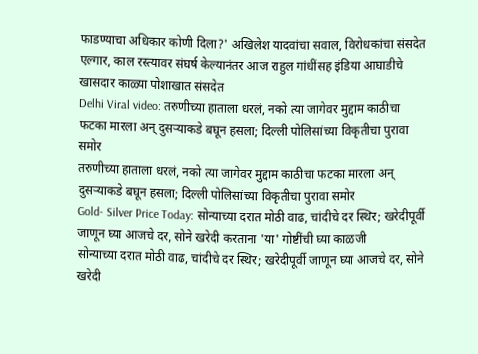फाडण्याचा अधिकार कोणी दिला?' अखिलेश यादवांचा सवाल, विरोधकांचा संसदेत एल्गार, काल रस्त्यावर संघर्ष केल्यानंतर आज राहुल गांधींसह इंडिया आघाडीचे खासदार काळ्या पोशाखात संसदेत
Delhi Viral video: तरुणीच्या हाताला धरलं, नको त्या जागेवर मुद्दाम काठीचा फटका मारला अन् दुसऱ्याकडे बघून हसला; दिल्ली पोलिसांच्या विकृतीचा पुरावा समोर
तरुणीच्या हाताला धरलं, नको त्या जागेवर मुद्दाम काठीचा फटका मारला अन् दुसऱ्याकडे बघून हसला; दिल्ली पोलिसांच्या विकृतीचा पुरावा समोर
Gold- Silver Price Today: सोन्याच्या दरात मोठी वाढ, चांदीचे दर स्थिर; खरेदीपूर्वी जाणून घ्या आजचे दर, सोने खरेदी करताना 'या' गोष्टींची घ्या काळजी
सोन्याच्या दरात मोठी वाढ, चांदीचे दर स्थिर; खरेदीपूर्वी जाणून घ्या आजचे दर, सोने खरेदी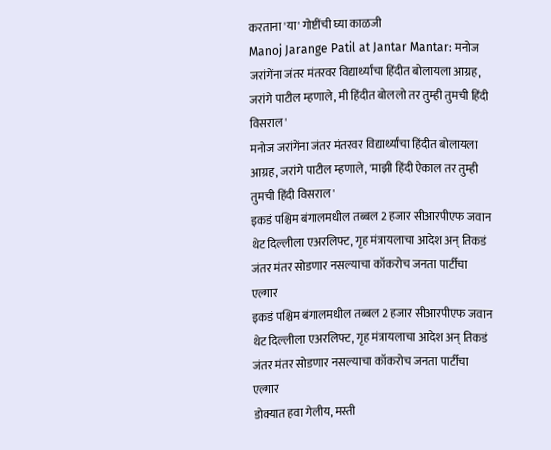करताना 'या' गोष्टींची घ्या काळजी
Manoj Jarange Patil at Jantar Mantar: मनोज जरांगेंना जंतर मंतरवर विद्यार्थ्यांचा हिंदीत बोलायला आग्रह, जरांगे पाटील म्हणाले, मी हिंदीत बोललो तर तुम्ही तुमची हिंदी विसराल'
मनोज जरांगेंना जंतर मंतरवर विद्यार्थ्यांचा हिंदीत बोलायला आग्रह, जरांगे पाटील म्हणाले, 'माझी हिंदी ऐकाल तर तुम्ही तुमची हिंदी विसराल'
इकडं पश्चिम बंगालमधील तब्बल 2 हजार सीआरपीएफ जवान थेट दिल्लीला एअरलिफ्ट, गृह मंत्रायलाचा आदेश अन् तिकडं जंतर मंतर सोडणार नसल्याचा कॉकरोच जनता पार्टीचा एल्गार
इकडं पश्चिम बंगालमधील तब्बल 2 हजार सीआरपीएफ जवान थेट दिल्लीला एअरलिफ्ट, गृह मंत्रायलाचा आदेश अन् तिकडं जंतर मंतर सोडणार नसल्याचा कॉकरोच जनता पार्टीचा एल्गार
डोक्यात हवा गेलीय, मस्ती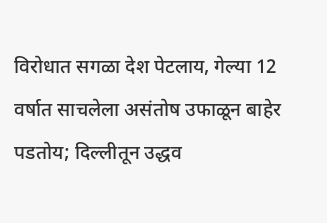विरोधात सगळा देश पेटलाय, गेल्या 12 वर्षात साचलेला असंतोष उफाळून बाहेर पडतोय; दिल्लीतून उद्धव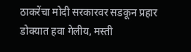ठाकरेंचा मोदी सरकारवर सडकून प्रहार
डोक्यात हवा गेलीय, मस्ती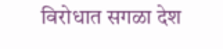विरोधात सगळा देश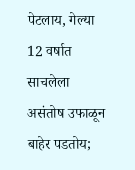पेटलाय, गेल्या 12 वर्षात साचलेला असंतोष उफाळून बाहेर पडतोय;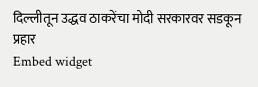दिल्लीतून उद्धव ठाकरेंचा मोदी सरकारवर सडकून प्रहार
Embed widget